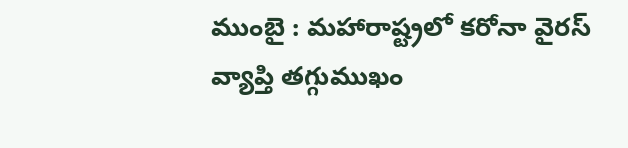ముంబై : మహారాష్ట్రలో కరోనా వైరస్ వ్యాప్తి తగ్గుముఖం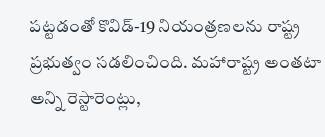పట్టడంతో కొవిడ్-19 నియంత్రణలను రాష్ట్ర ప్రభుత్వం సడలించింది. మహారాష్ట్ర అంతటా అన్ని రెస్టారెంట్లు,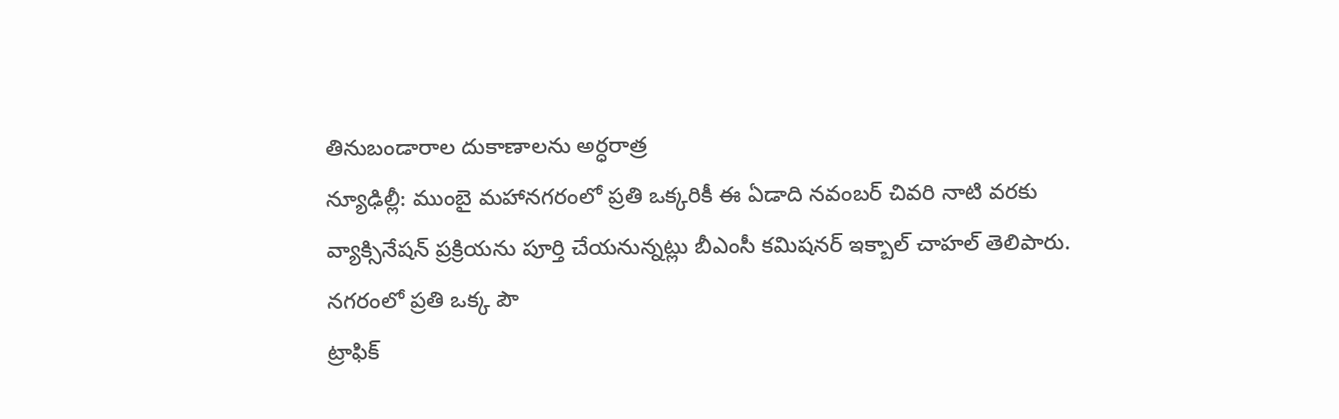తినుబండారాల దుకాణాలను అర్ధరాత్ర
న్యూఢిల్లీ: ముంబై మహానగరంలో ప్రతి ఒక్కరికీ ఈ ఏడాది నవంబర్ చివరి నాటి వరకు వ్యాక్సినేషన్ ప్రక్రియను పూర్తి చేయనున్నట్లు బీఎంసీ కమిషనర్ ఇక్బాల్ చాహల్ తెలిపారు. నగరంలో ప్రతి ఒక్క పౌ
ట్రాఫిక్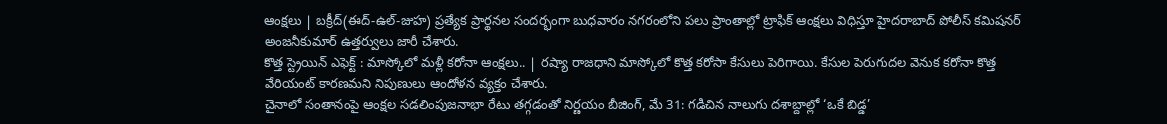ఆంక్షలు | బక్రీద్(ఈద్-ఉల్-జుహ) ప్రత్యేక ప్రార్థనల సందర్భంగా బుధవారం నగరంలోని పలు ప్రాంతాల్లో ట్రాఫిక్ ఆంక్షలు విధిస్తూ హైదరాబాద్ పోలీస్ కమిషనర్ అంజనీకుమార్ ఉత్తర్వులు జారీ చేశారు.
కొత్త స్ట్రెయిన్ ఎఫెక్ట్ : మాస్కోలో మళ్లీ కరోనా ఆంక్షలు.. | రష్యా రాజధాని మాస్కోలో కొత్త కరోసా కేసులు పెరిగాయి. కేసుల పెరుగుదల వెనుక కరోనా కొత్త వేరియంట్ కారణమని నిపుణులు ఆందోళన వ్యక్తం చేశారు.
చైనాలో సంతానంపై ఆంక్షల సడలింపుజనాభా రేటు తగ్గడంతో నిర్ణయం బీజింగ్, మే 31: గడిచిన నాలుగు దశాబ్దాల్లో ‘ఒకే బిడ్డ’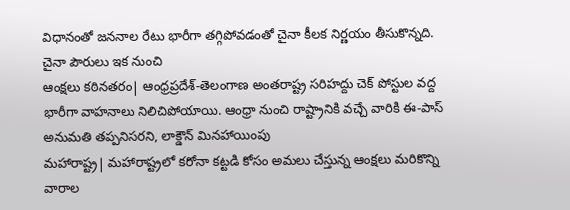విధానంతో జననాల రేటు భారీగా తగ్గిపోవడంతో చైనా కీలక నిర్ణయం తీసుకొన్నది. చైనా పౌరులు ఇక నుంచి
ఆంక్షలు కఠినతరం| ఆంధ్రప్రదేశ్-తెలంగాణ అంతరాష్ట్ర సరిహద్దు చెక్ పోస్టుల వద్ద భారీగా వాహనాలు నిలిచిపోయాయి. ఆంధ్రా నుంచి రాష్ట్రానికి వచ్చే వారికి ఈ-పాస్ అనుమతి తప్పనిసరని, లాక్డౌన్ మినహాయింపు
మహారాష్ట్ర| మహారాష్ట్రలో కరోనా కట్టడి కోసం అమలు చేస్తున్న ఆంక్షలు మరికొన్ని వారాల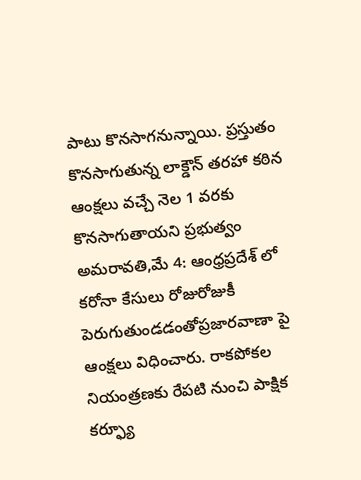పాటు కొనసాగనున్నాయి. ప్రస్తుతం కొనసాగుతున్న లాక్డౌన్ తరహా కఠిన ఆంక్షలు వచ్చే నెల 1 వరకు కొనసాగుతాయని ప్రభుత్వం
అమరావతి,మే 4: ఆంధ్రప్రదేశ్ లో కరోనా కేసులు రోజురోజుకీ పెరుగుతుండడంతోప్రజారవాణా పై ఆంక్షలు విధించారు. రాకపోకల నియంత్రణకు రేపటి నుంచి పాక్షిక కర్ఫ్యూ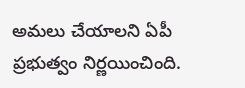అమలు చేయాలని ఏపీ ప్రభుత్వం నిర్ణయించింది.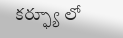కర్ఫ్యూ లో